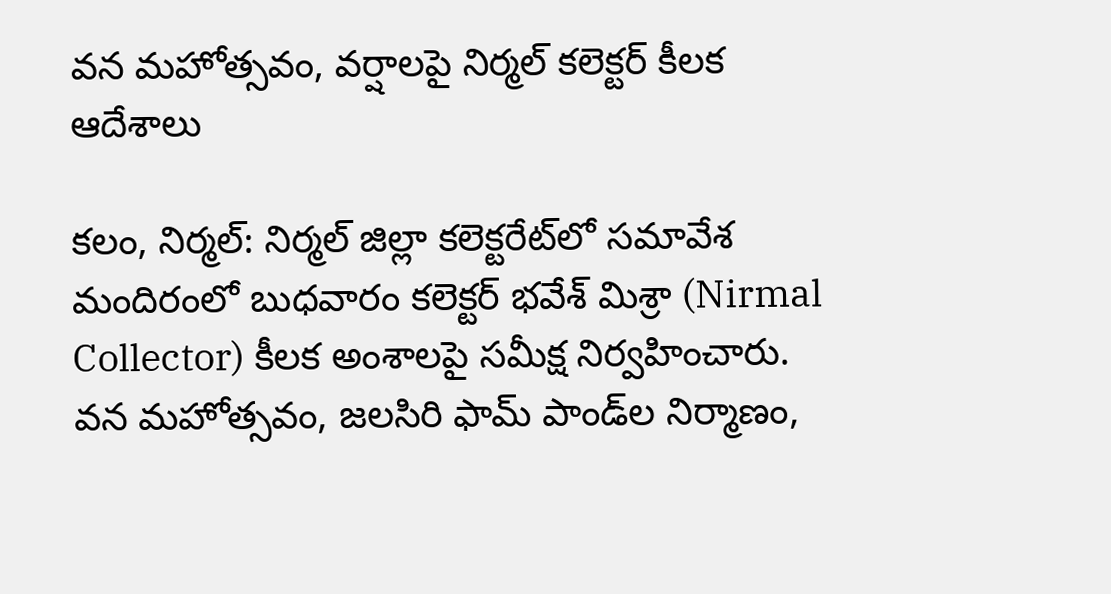వన మహోత్సవం, వర్షాలపై నిర్మల్ కలెక్టర్ కీలక ఆదేశాలు

కలం, నిర్మల్: నిర్మల్ జిల్లా కలెక్టరేట్‌లో సమావేశ మందిరంలో బుధవారం కలెక్టర్ భవేశ్ మిశ్రా (Nirmal Collector) కీలక అంశాలపై సమీక్ష నిర్వహించారు. వన మహోత్సవం, జలసిరి ఫామ్ పాండ్‌ల నిర్మాణం,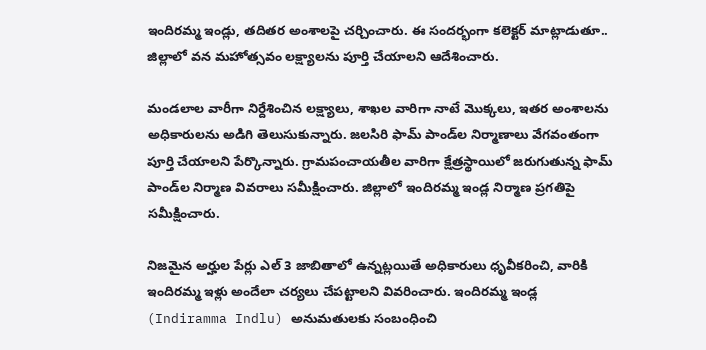ఇందిరమ్మ ఇండ్లు, తదితర అంశాలపై చర్చించారు. ఈ సందర్భంగా కలెక్టర్ మాట్లాడుతూ.. జిల్లాలో వన మహోత్సవం లక్ష్యాలను పూర్తి చేయాలని ఆదేశించారు.

మండలాల వారీగా నిర్దేశించిన లక్ష్యాలు, శాఖల వారిగా నాటే మొక్కలు, ఇతర అంశాలను అధికారులను అడిగి తెలుసుకున్నారు. జలసిరి ఫామ్ పాండ్‌ల నిర్మాణాలు వేగవంతంగా పూర్తి చేయాలని పేర్కొన్నారు. గ్రామపంచాయతీల వారిగా క్షేత్రస్థాయిలో జరుగుతున్న ఫామ్ పాండ్‌ల నిర్మాణ వివరాలు సమీక్షించారు. జిల్లాలో ఇందిరమ్మ ఇండ్ల నిర్మాణ ప్రగతిపై సమీక్షించారు.

నిజమైన అర్హుల పేర్లు ఎల్ 3 జాబితాలో ఉన్నట్లయితే అధికారులు ధృవీకరించి, వారికి ఇందిరమ్మ ఇళ్లు అందేలా చర్యలు చేపట్టాలని వివరించారు. ఇందిరమ్మ ఇండ్ల (Indiramma Indlu) అనుమతులకు సంబంధించి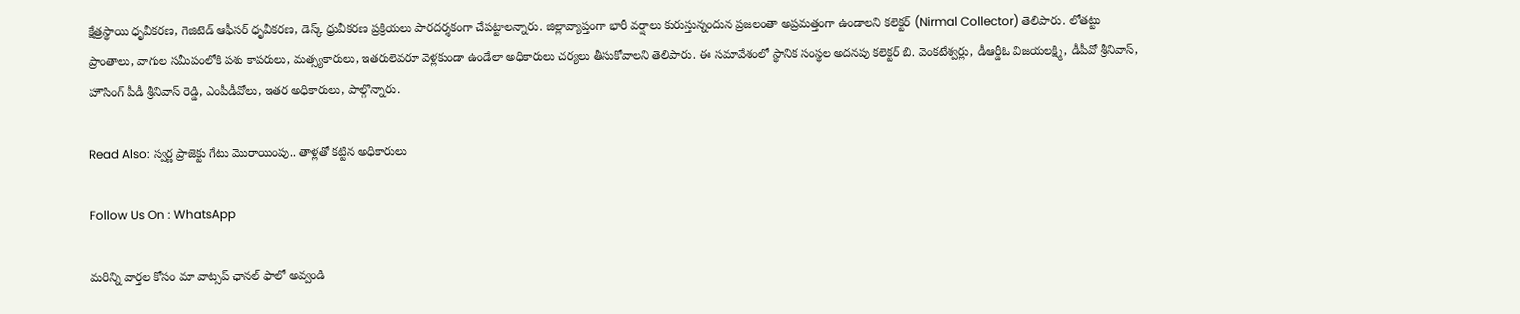క్షేత్రస్థాయి ధృవీకరణ, గెజిటెడ్ ఆఫీసర్ ధృవీకరణ, డెస్క్ ధ్రువీకరణ ప్రక్రియలు పారదర్శకంగా చేపట్టాలన్నారు. జిల్లావ్యాప్తంగా భారీ వర్షాలు కురుస్తున్నందున ప్రజలంతా అప్రమత్తంగా ఉండాలని కలెక్టర్ (Nirmal Collector) తెలిపారు. లోతట్టు ప్రాంతాలు, వాగుల సమీపంలోకి పశు కాపరులు, మత్స్యకారులు, ఇతరులెవరూ వెళ్లకుండా ఉండేలా అధికారులు చర్యలు తీసుకోవాలని తెలిపారు. ఈ సమావేశంలో స్థానిక సంస్థల అదనపు కలెక్టర్ బి. వెంకటేశ్వర్లు, డీఆర్డీఓ విజయలక్ష్మి, డీపీవో శ్రీనివాస్, హౌసింగ్ పీడీ శ్రీనివాస్ రెడ్డి, ఎంపీడీవోలు, ఇతర అధికారులు, పాల్గొన్నారు.

Read Also: స్వర్ణ ప్రాజెక్టు గేటు మొరాయింపు.. తాళ్లతో కట్టిన అధికారులు

Follow Us On : WhatsApp

మ‌రిన్ని వార్త‌ల కోసం మా వాట్స‌ప్ ఛాన‌ల్ ఫాలో అవ్వండి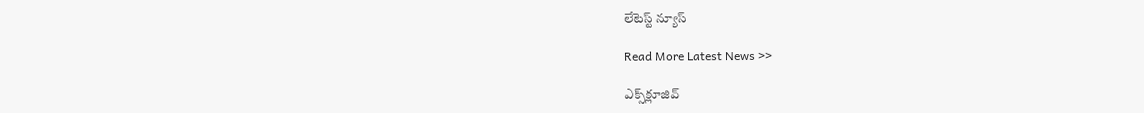లేటెస్ట్ న్యూస్‌

Read More Latest News >>

ఎక్స్‌క్లూజివ్‌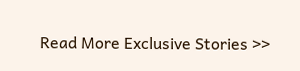Read More Exclusive Stories >>